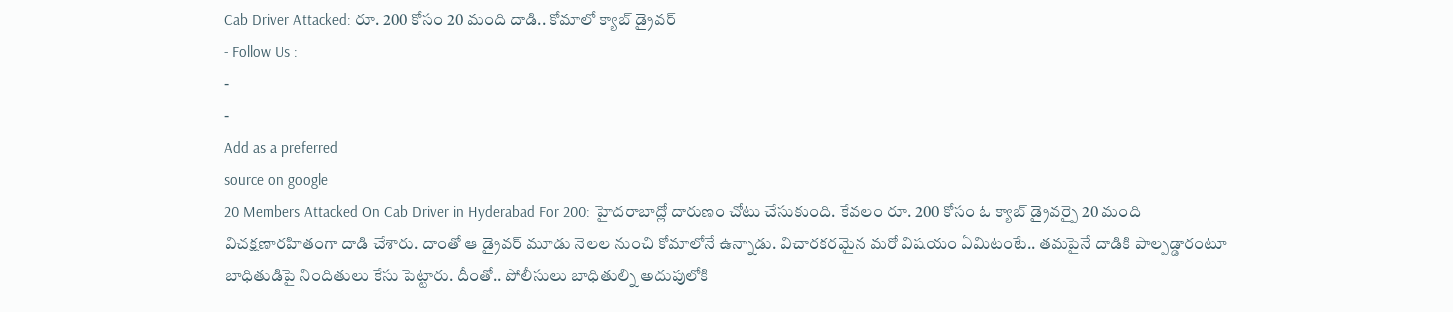Cab Driver Attacked: రూ. 200 కోసం 20 మంది దాడి.. కోమాలో క్యాబ్ డ్రైవర్
- Follow Us :
-
-
Add as a preferred
source on google
20 Members Attacked On Cab Driver in Hyderabad For 200: హైదరాబాద్లో దారుణం చోటు చేసుకుంది. కేవలం రూ. 200 కోసం ఓ క్యాబ్ డ్రైవర్పై 20 మంది విచక్షణారహితంగా దాడి చేశారు. దాంతో ఆ డ్రైవర్ మూడు నెలల నుంచి కోమాలోనే ఉన్నాడు. విచారకరమైన మరో విషయం ఏమిటంటే.. తమపైనే దాడికి పాల్పడ్డారంటూ బాధితుడిపై నిందితులు కేసు పెట్టారు. దీంతో.. పోలీసులు బాధితుల్ని అదుపులోకి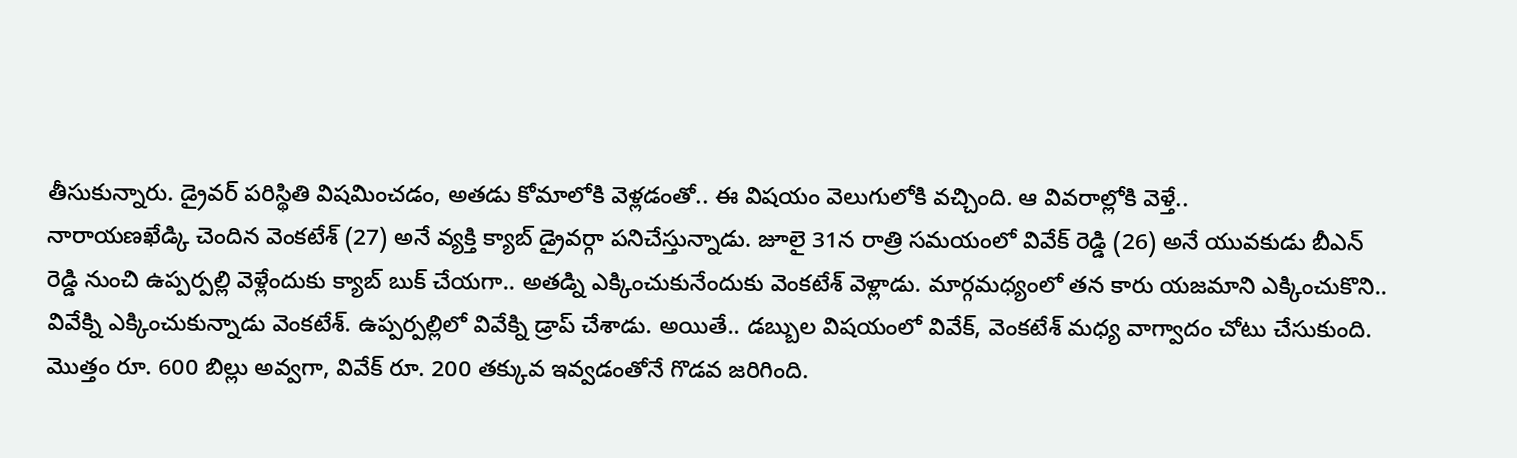తీసుకున్నారు. డ్రైవర్ పరిస్థితి విషమించడం, అతడు కోమాలోకి వెళ్లడంతో.. ఈ విషయం వెలుగులోకి వచ్చింది. ఆ వివరాల్లోకి వెళ్తే..
నారాయణఖేడ్కి చెందిన వెంకటేశ్ (27) అనే వ్యక్తి క్యాబ్ డ్రైవర్గా పనిచేస్తున్నాడు. జూలై 31న రాత్రి సమయంలో వివేక్ రెడ్డి (26) అనే యువకుడు బీఎన్ రెడ్డి నుంచి ఉప్పర్పల్లి వెళ్లేందుకు క్యాబ్ బుక్ చేయగా.. అతడ్ని ఎక్కించుకునేందుకు వెంకటేశ్ వెళ్లాడు. మార్గమధ్యంలో తన కారు యజమాని ఎక్కించుకొని.. వివేక్ని ఎక్కించుకున్నాడు వెంకటేశ్. ఉప్పర్పల్లిలో వివేక్ని డ్రాప్ చేశాడు. అయితే.. డబ్బుల విషయంలో వివేక్, వెంకటేశ్ మధ్య వాగ్వాదం చోటు చేసుకుంది. మొత్తం రూ. 600 బిల్లు అవ్వగా, వివేక్ రూ. 200 తక్కువ ఇవ్వడంతోనే గొడవ జరిగింది.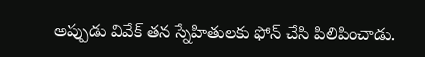అప్పుడు వివేక్ తన స్నేహితులకు ఫోన్ చేసి పిలిపించాడు.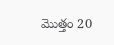మొత్తం 20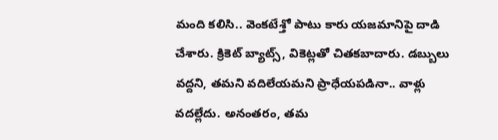మంది కలిసి.. వెంకటేశ్తో పాటు కారు యజమానిపై దాడి చేశారు. క్రికెట్ బ్యాట్స్, వికెట్లతో చితకబాదారు. డబ్బులు వద్దని, తమని వదిలేయమని ప్రాధేయపడినా.. వాళ్లు వదల్లేదు. అనంతరం, తమ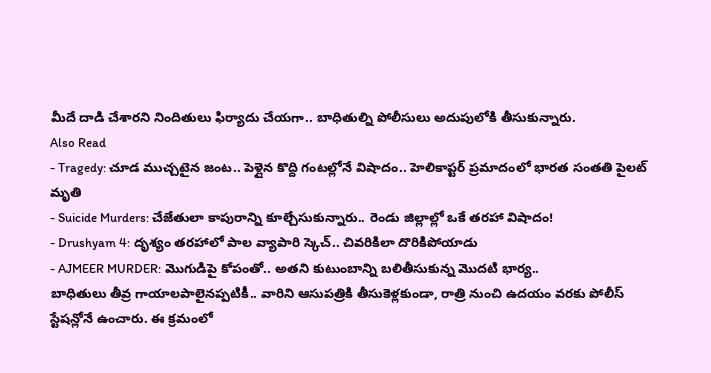మీదే దాడి చేశారని నిందితులు ఫిర్యాదు చేయగా.. బాధితుల్ని పోలీసులు అదుపులోకి తీసుకున్నారు.
Also Read
- Tragedy: చూడ ముచ్చటైన జంట.. పెళ్లైన కొద్ది గంటల్లోనే విషాదం.. హెలికాప్టర్ ప్రమాదంలో భారత సంతతి పైలట్ మృతి
- Suicide Murders: చేజేతులా కాపురాన్ని కూల్చేసుకున్నారు.. రెండు జిల్లాల్లో ఒకే తరహా విషాదం!
- Drushyam 4: దృశ్యం తరహాలో పాల వ్యాపారి స్కెచ్.. చివరికిలా దొరికిపోయాడు
- AJMEER MURDER: మొగుడిపై కోపంతో.. అతని కుటుంబాన్ని బలితీసుకున్న మొదటి భార్య..
బాధితులు తీవ్ర గాయాలపాలైనప్పటికీ.. వారిని ఆసుపత్రికి తీసుకెళ్లకుండా, రాత్రి నుంచి ఉదయం వరకు పోలీస్ స్టేషన్లోనే ఉంచారు. ఈ క్రమంలో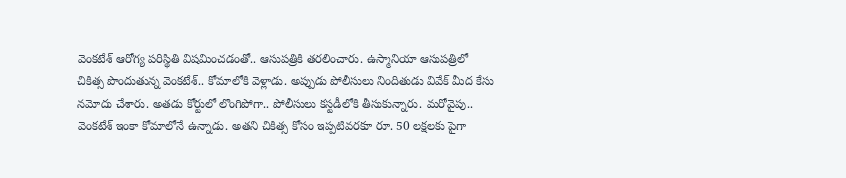వెంకటేశ్ ఆరోగ్య పరిస్థితి విషమించడంతో.. ఆసుపత్రికి తరలించారు. ఉస్మానియా ఆసుపత్రిలో చికిత్స పొందుతున్న వెంకటేశ్.. కోమాలోకి వెళ్లాడు. అప్పుడు పోలీసులు నిందితుడు వివేక్ మీద కేసు నమోదు చేశారు. అతడు కోర్టులో లొంగిపోగా.. పోలీసులు కస్టడీలోకి తీసుకున్నారు. మరోవైపు.. వెంకటేశ్ ఇంకా కోమాలోనే ఉన్నాడు. అతని చికిత్స కోసం ఇప్పటివరకూ రూ. 50 లక్షలకు పైగా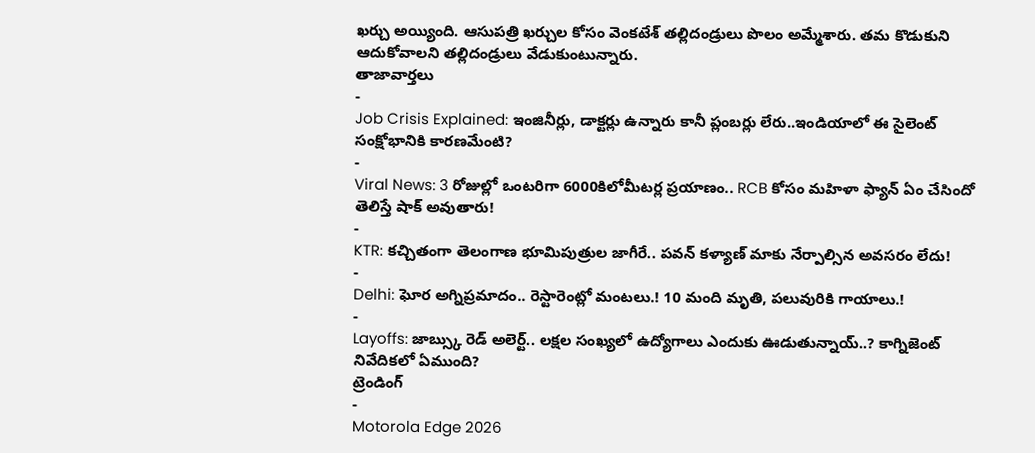ఖర్చు అయ్యింది. ఆసుపత్రి ఖర్చుల కోసం వెంకటేశ్ తల్లిదండ్రులు పొలం అమ్మేశారు. తమ కొడుకుని ఆదుకోవాలని తల్లిదండ్రులు వేడుకుంటున్నారు.
తాజావార్తలు
-
Job Crisis Explained: ఇంజినీర్లు, డాక్టర్లు ఉన్నారు కానీ ప్లంబర్లు లేరు..ఇండియాలో ఈ సైలెంట్ సంక్షోభానికి కారణమేంటి?
-
Viral News: 3 రోజుల్లో ఒంటరిగా 6000కిలోమీటర్ల ప్రయాణం.. RCB కోసం మహిళా ఫ్యాన్ ఏం చేసిందో తెలిస్తే షాక్ అవుతారు!
-
KTR: కచ్చితంగా తెలంగాణ భూమిపుత్రుల జాగీరే.. పవన్ కళ్యాణ్ మాకు నేర్పాల్సిన అవసరం లేదు!
-
Delhi: ఘోర అగ్నిప్రమాదం.. రెస్టారెంట్లో మంటలు.! 10 మంది మృతి, పలువురికి గాయాలు.!
-
Layoffs: జాబ్స్కు రెడ్ అలెర్ట్.. లక్షల సంఖ్యలో ఉద్యోగాలు ఎందుకు ఊడుతున్నాయ్..? కాగ్నిజెంట్ నివేదికలో ఏముంది?
ట్రెండింగ్
-
Motorola Edge 2026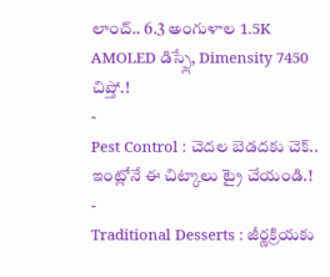లాంచ్.. 6.3 అంగుళాల 1.5K AMOLED డిస్ప్లే, Dimensity 7450 చిప్తో.!
-
Pest Control : చెదల బెడదకు చెక్.. ఇంట్లోనే ఈ చిట్కాలు ట్రై చేయండి.!
-
Traditional Desserts : జీర్ణక్రియకు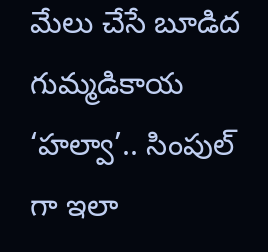మేలు చేసే బూడిద గుమ్మడికాయ ‘హల్వా’.. సింపుల్ గా ఇలా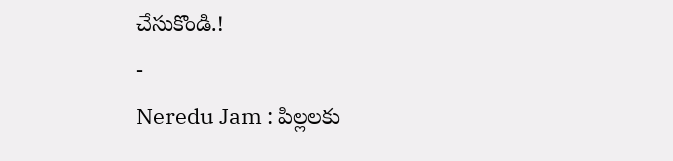చేసుకొండి.!
-
Neredu Jam : పిల్లలకు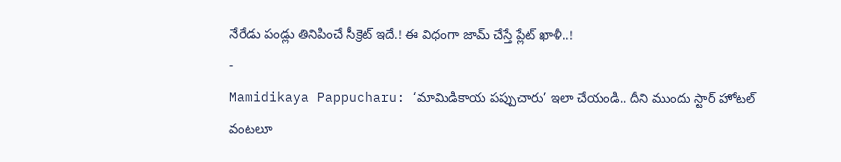నేరేడు పండ్లు తినిపించే సీక్రెట్ ఇదే.! ఈ విధంగా జామ్ చేస్తే ప్లేట్ ఖాళీ..!
-
Mamidikaya Pappucharu: ‘మామిడికాయ పప్పుచారు’ ఇలా చేయండి.. దీని ముందు స్టార్ హోటల్ వంటలూ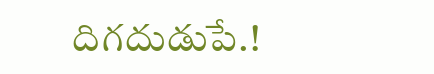దిగదుడుపే.!